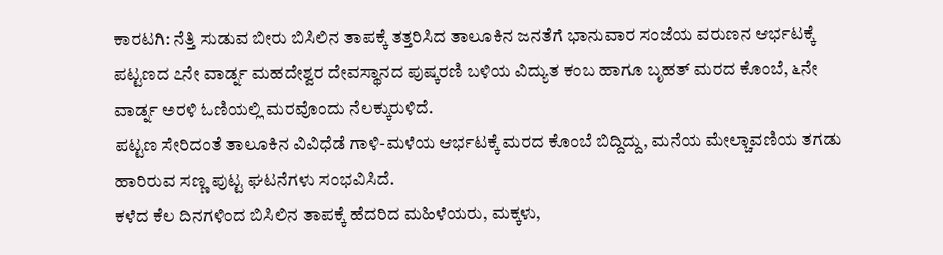ಕಾರಟಗಿ: ನೆತ್ತಿ ಸುಡುವ ಬೀರು ಬಿಸಿಲಿನ ತಾಪಕ್ಕೆ ತತ್ತರಿಸಿದ ತಾಲೂಕಿನ ಜನತೆಗೆ ಭಾನುವಾರ ಸಂಜೆಯ ವರುಣನ ಆರ್ಭಟಕ್ಕೆ ಪಟ್ಟಣದ ೭ನೇ ವಾರ್ಡ್ನ ಮಹದೇಶ್ವರ ದೇವಸ್ಥಾನದ ಪುಷ್ಕರಣಿ ಬಳಿಯ ವಿದ್ಯುತ ಕಂಬ ಹಾಗೂ ಬೃಹತ್ ಮರದ ಕೊಂಬೆ, ೬ನೇ ವಾರ್ಡ್ನ ಅರಳಿ ಓಣಿಯಲ್ಲಿ ಮರವೊಂದು ನೆಲಕ್ಕುರುಳಿದೆ.
ಪಟ್ಟಣ ಸೇರಿದಂತೆ ತಾಲೂಕಿನ ವಿವಿಧೆಡೆ ಗಾಳಿ-ಮಳೆಯ ಆರ್ಭಟಕ್ಕೆ ಮರದ ಕೊಂಬೆ ಬಿದ್ದಿದ್ದು, ಮನೆಯ ಮೇಲ್ಚಾವಣಿಯ ತಗಡು ಹಾರಿರುವ ಸಣ್ಣ ಪುಟ್ಟ ಘಟನೆಗಳು ಸಂಭವಿಸಿದೆ.
ಕಳೆದ ಕೆಲ ದಿನಗಳಿಂದ ಬಿಸಿಲಿನ ತಾಪಕ್ಕೆ ಹೆದರಿದ ಮಹಿಳೆಯರು, ಮಕ್ಕಳು,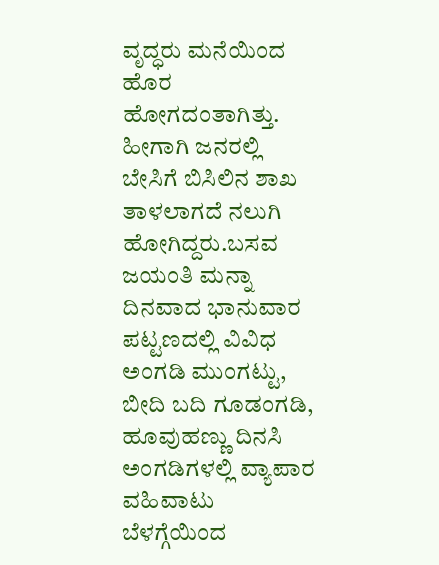ವೃದ್ಧರು ಮನೆಯಿಂದ ಹೊರ ಹೋಗದಂತಾಗಿತ್ತು. ಹೀಗಾಗಿ ಜನರಲ್ಲಿ ಬೇಸಿಗೆ ಬಿಸಿಲಿನ ಶಾಖ ತಾಳಲಾಗದೆ ನಲುಗಿ ಹೋಗಿದ್ದರು.ಬಸವ ಜಯಂತಿ ಮನ್ನಾ ದಿನವಾದ ಭಾನುವಾರ ಪಟ್ಟಣದಲ್ಲಿ ವಿವಿಧ ಅಂಗಡಿ ಮುಂಗಟ್ಟು, ಬೀದಿ ಬದಿ ಗೂಡಂಗಡಿ, ಹೂವುಹಣ್ಣು ದಿನಸಿ ಅಂಗಡಿಗಳಲ್ಲಿ ವ್ಯಾಪಾರ ವಹಿವಾಟು ಬೆಳಗ್ಗೆಯಿಂದ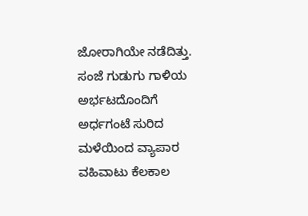ಜೋರಾಗಿಯೇ ನಡೆದಿತ್ತು. ಸಂಜೆ ಗುಡುಗು ಗಾಳಿಯ ಅರ್ಭಟದೊಂದಿಗೆ ಅರ್ಧಗಂಟೆ ಸುರಿದ ಮಳೆಯಿಂದ ವ್ಯಾಪಾರ ವಹಿವಾಟು ಕೆಲಕಾಲ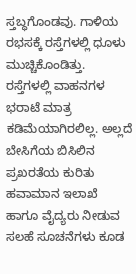ಸ್ತಬ್ಧಗೊಂಡವು. ಗಾಳಿಯ ರಭಸಕ್ಕೆ ರಸ್ತೆಗಳಲ್ಲಿ ಧೂಳು ಮುಚ್ಚಿಕೊಂಡಿತ್ತು. ರಸ್ತೆಗಳಲ್ಲಿ ವಾಹನಗಳ ಭರಾಟೆ ಮಾತ್ರ ಕಡಿಮೆಯಾಗಿರಲಿಲ್ಲ. ಅಲ್ಲದೆ ಬೇಸಿಗೆಯ ಬಿಸಿಲಿನ ಪ್ರಖರತೆಯ ಕುರಿತು ಹವಾಮಾನ ಇಲಾಖೆ ಹಾಗೂ ವೈದ್ಯರು ನೀಡುವ ಸಲಹೆ ಸೂಚನೆಗಳು ಕೂಡ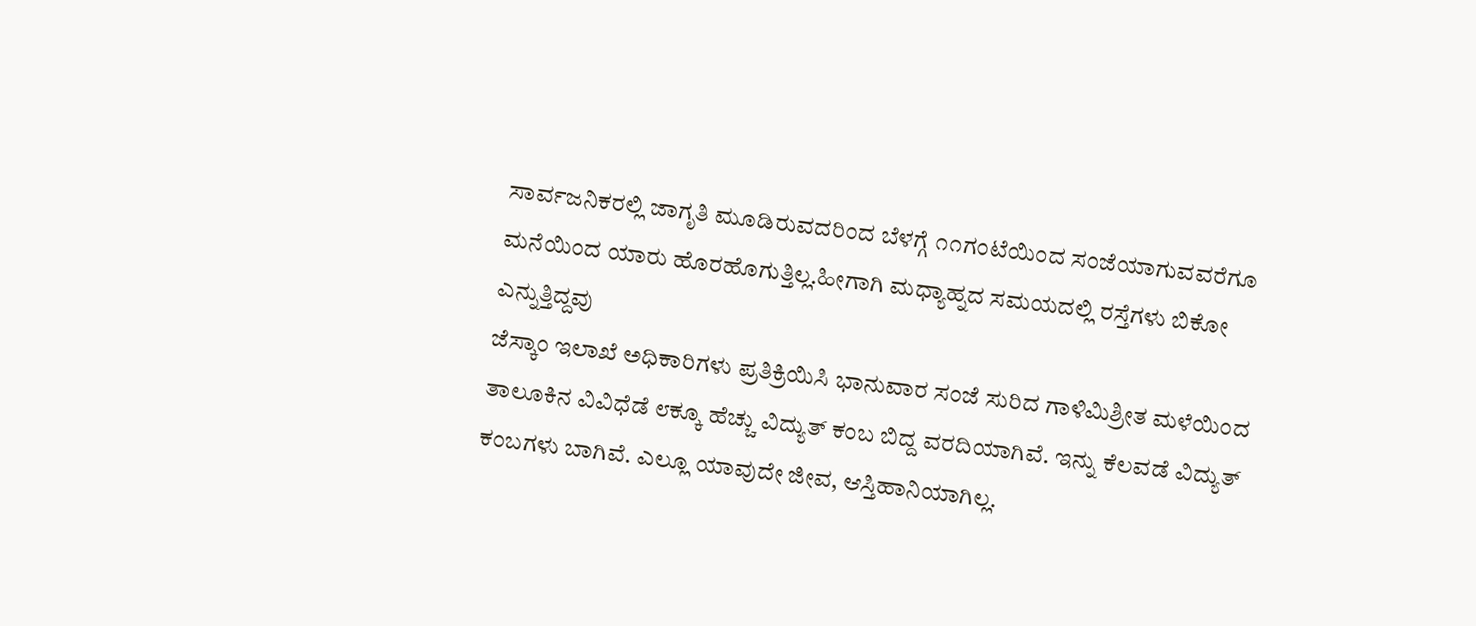ಸಾರ್ವಜನಿಕರಲ್ಲಿ ಜಾಗೃತಿ ಮೂಡಿರುವದರಿಂದ ಬೆಳಗ್ಗೆ ೧೧ಗಂಟೆಯಿಂದ ಸಂಜೆಯಾಗುವವರೆಗೂ ಮನೆಯಿಂದ ಯಾರು ಹೊರಹೊಗುತ್ತಿಲ್ಲ.ಹೀಗಾಗಿ ಮಧ್ಯಾಹ್ನದ ಸಮಯದಲ್ಲಿ ರಸ್ತೆಗಳು ಬಿಕೋ ಎನ್ನುತ್ತಿದ್ದವು
ಜೆಸ್ಕಾಂ ಇಲಾಖೆ ಅಧಿಕಾರಿಗಳು ಪ್ರತಿಕ್ರಿಯಿಸಿ ಭಾನುವಾರ ಸಂಜೆ ಸುರಿದ ಗಾಳಿಮಿಶ್ರೀತ ಮಳೆಯಿಂದ ತಾಲೂಕಿನ ವಿವಿಧೆಡೆ ೮ಕ್ಕೂ ಹೆಚ್ಚು ವಿದ್ಯುತ್ ಕಂಬ ಬಿದ್ದ ವರದಿಯಾಗಿವೆ. ಇನ್ನು ಕೆಲವಡೆ ವಿದ್ಯುತ್ ಕಂಬಗಳು ಬಾಗಿವೆ. ಎಲ್ಲೂ ಯಾವುದೇ ಜೀವ, ಆಸ್ತಿಹಾನಿಯಾಗಿಲ್ಲ.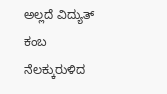ಅಲ್ಲದೆ ವಿದ್ಯುತ್ ಕಂಬ ನೆಲಕ್ಕುರುಳಿದ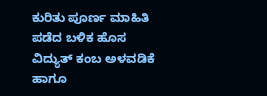ಕುರಿತು ಪೂರ್ಣ ಮಾಹಿತಿ ಪಡೆದ ಬಳಿಕ ಹೊಸ ವಿದ್ಯುತ್ ಕಂಬ ಅಳವಡಿಕೆ ಹಾಗೂ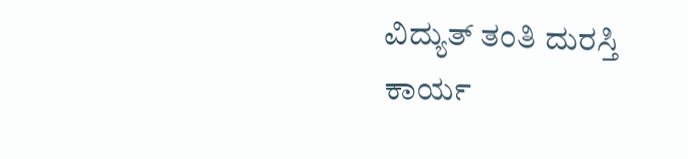ವಿದ್ಯುತ್ ತಂತಿ ದುರಸ್ತಿ ಕಾರ್ಯ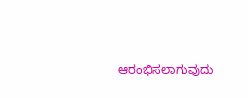ಆರಂಭಿಸಲಾಗುವುದು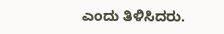ಎಂದು ತಿಳಿಸಿದರು.